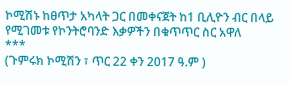ኮሚሽኑ ከፀጥታ አካላት ጋር በመቀናጀት ከ1 ቢሊዮን ብር በላይ የሚገመቱ የኮንትሮባንድ እቃዎችን በቁጥጥር ስር አዋለ
***
(ጉምሩክ ኮሚሽን ፣ ጥር 22 ቀን 2017 ዓ.ም )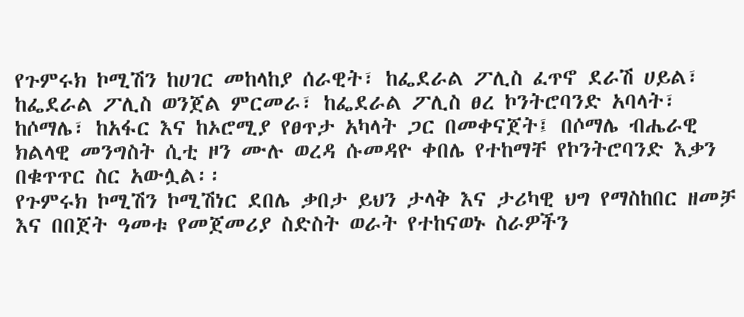የጉምሩክ ኮሚሽን ከሀገር መከላከያ ሰራዊት፣ ከፌደራል ፖሊስ ፈጥኖ ደራሽ ሀይል፣ ከፌደራል ፖሊስ ወንጀል ምርመራ፣ ከፌደራል ፖሊስ ፀረ ኮንትሮባንድ አባላት፣ ከሶማሌ፣ ከአፋር እና ከኦሮሚያ የፀጥታ አካላት ጋር በመቀናጀት፤ በሶማሌ ብሔራዊ ክልላዊ መንግስት ሲቲ ዞን ሙሉ ወረዳ ሱመዳዮ ቀበሌ የተከማቸ የኮንትሮባንድ እቃን በቁጥጥር ስር አውሏል፡፡
የጉምሩክ ኮሚሽን ኮሚሽነር ደበሌ ቃበታ ይህን ታላቅ እና ታሪካዊ ህግ የማስከበር ዘመቻ እና በበጀት ዓመቱ የመጀመሪያ ስድስት ወራት የተከናወኑ ስራዎችን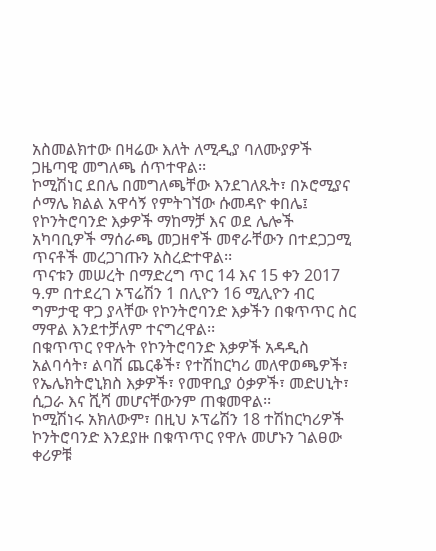አስመልክተው በዛሬው እለት ለሚዲያ ባለሙያዎች ጋዜጣዊ መግለጫ ሰጥተዋል፡፡
ኮሚሽነር ደበሌ በመግለጫቸው እንደገለጹት፣ በኦሮሚያና ሶማሌ ክልል አዋሳኝ የምትገኘው ሱመዳዮ ቀበሌ፤ የኮንትሮባንድ እቃዎች ማከማቻ እና ወደ ሌሎች አካባቢዎች ማሰራጫ መጋዘኖች መኖራቸውን በተደጋጋሚ ጥናቶች መረጋገጡን አስረድተዋል፡፡
ጥናቱን መሠረት በማድረግ ጥር 14 እና 15 ቀን 2017 ዓ.ም በተደረገ ኦፕሬሽን 1 በሊዮን 16 ሚሊዮን ብር ግምታዊ ዋጋ ያላቸው የኮንትሮባንድ እቃችን በቁጥጥር ስር ማዋል እንደተቻለም ተናግረዋል፡፡
በቁጥጥር የዋሉት የኮንትሮባንድ እቃዎች አዳዲስ አልባሳት፣ ልባሽ ጨርቆች፣ የተሽከርካሪ መለዋወጫዎች፣ የኤሌክትሮኒክስ እቃዎች፣ የመዋቢያ ዕቃዎች፣ መድሀኒት፣ ሲጋራ እና ሺሻ መሆናቸውንም ጠቁመዋል፡፡
ኮሚሽነሩ አክለውም፣ በዚህ ኦፕሬሽን 18 ተሽከርካሪዎች ኮንትሮባንድ እንደያዙ በቁጥጥር የዋሉ መሆኑን ገልፀው ቀሪዎቹ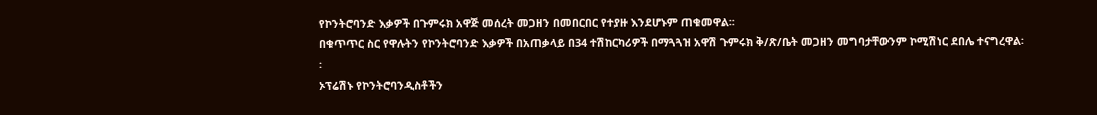የኮንትሮባንድ እቃዎች በጉምሩክ አዋጅ መሰረት መጋዘን በመበርበር የተያዙ እንደሆኑም ጠቁመዋል፡፡
በቁጥጥር ስር የዋሉትን የኮንትሮባንድ እቃዎች በአጠቃላይ በ34 ተሽከርካሪዎች በማጓጓዝ አዋሽ ጉምሩክ ቅ/ጽ/ቤት መጋዘን መግባታቸውንም ኮሚሽነር ደበሌ ተናግረዋል፡፡
ኦፕሬሽኑ የኮንትሮባንዲስቶችን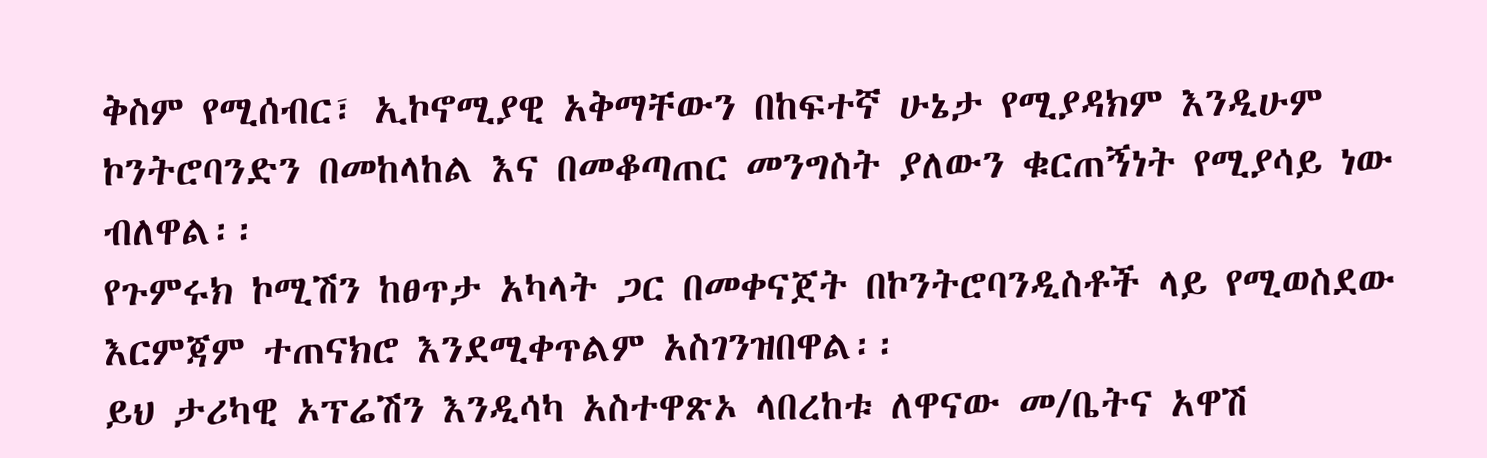ቅስም የሚሰብር፣ ኢኮኖሚያዊ አቅማቸውን በከፍተኛ ሁኔታ የሚያዳክም እንዲሁም ኮንትሮባንድን በመከላከል እና በመቆጣጠር መንግስት ያለውን ቁርጠኝነት የሚያሳይ ነው ብለዋል፡፡
የጉምሩክ ኮሚሽን ከፀጥታ አካላት ጋር በመቀናጀት በኮንትሮባንዲስቶች ላይ የሚወስደው እርምጃም ተጠናክሮ እንደሚቀጥልም አስገንዝበዋል፡፡
ይህ ታሪካዊ ኦፕሬሽን እንዲሳካ አስተዋጽኦ ላበረከቱ ለዋናው መ/ቤትና አዋሽ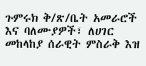ጉምሩክ ቅ/ጽ/ቤት አመራሮች እና ባለሙያዎች፣ ለሀገር መከላከያ ሰራዊት ምስራቅ እዝ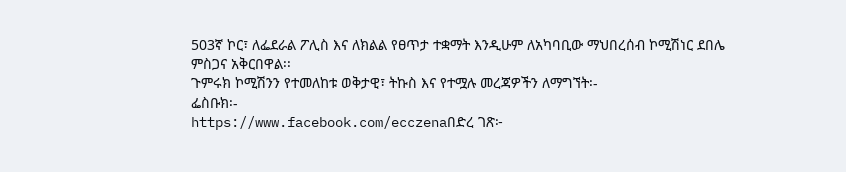503ኛ ኮር፣ ለፌደራል ፖሊስ እና ለክልል የፀጥታ ተቋማት እንዲሁም ለአካባቢው ማህበረሰብ ኮሚሽነር ደበሌ ምስጋና አቅርበዋል፡፡
ጉምሩክ ኮሚሽንን የተመለከቱ ወቅታዊ፣ ትኩስ እና የተሟሉ መረጃዎችን ለማግኘት፡-
ፌስቡክ፡-
https://www.facebook.com/ecczenaበድረ ገጽ፦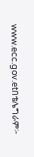www.ecc.gov.etበቴሌግራም፦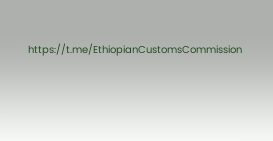https://t.me/EthiopianCustomsCommission